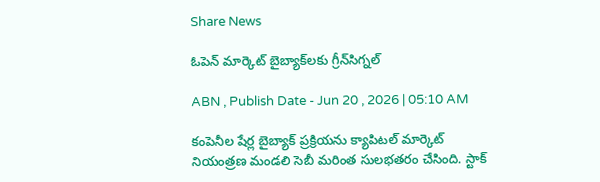Share News

ఓపెన్‌ మార్కెట్‌ బైబ్యాక్‌లకు గ్రీన్‌సిగ్నల్‌

ABN , Publish Date - Jun 20 , 2026 | 05:10 AM

కంపెనీల షేర్ల బైబ్యాక్‌ ప్రక్రియను క్యాపిటల్‌ మార్కెట్‌ నియంత్రణ మండలి సెబీ మరింత సులభతరం చేసింది. స్టాక్‌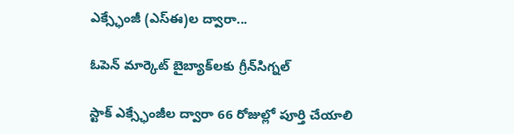ఎక్స్ఛేంజీ (ఎస్‌ఈ)ల ద్వారా...

ఓపెన్‌ మార్కెట్‌ బైబ్యాక్‌లకు గ్రీన్‌సిగ్నల్‌

స్టాక్‌ ఎక్స్ఛేంజీల ద్వారా 66 రోజుల్లో పూర్తి చేయాలి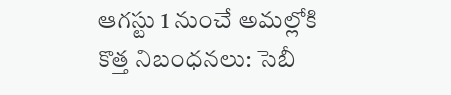ఆగస్టు 1 నుంచే అమల్లోకి కొత్త నిబంధనలు: సెబీ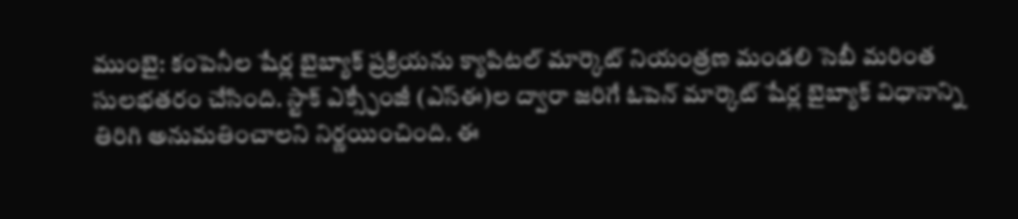ముంబై: కంపెనీల షేర్ల బైబ్యాక్‌ ప్రక్రియను క్యాపిటల్‌ మార్కెట్‌ నియంత్రణ మండలి సెబీ మరింత సులభతరం చేసింది. స్టాక్‌ ఎక్స్ఛేంజీ (ఎస్‌ఈ)ల ద్వారా జరిగే ఓపెన్‌ మార్కెట్‌ షేర్ల బైబ్యాక్‌ విధానాన్ని తిరిగి అనుమతించాలని నిర్ణయించింది. ఈ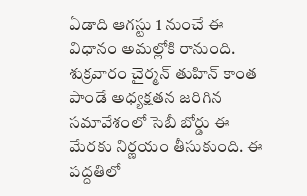ఏడాది ఆగస్టు 1 నుంచే ఈ విధానం అమల్లోకి రానుంది. శుక్రవారం చైర్మన్‌ తుహిన్‌ కాంత పాండే అధ్యక్షతన జరిగిన సమావేశంలో సెబీ బోర్డు ఈ మేరకు నిర్ణయం తీసుకుంది. ఈ పద్దతిలో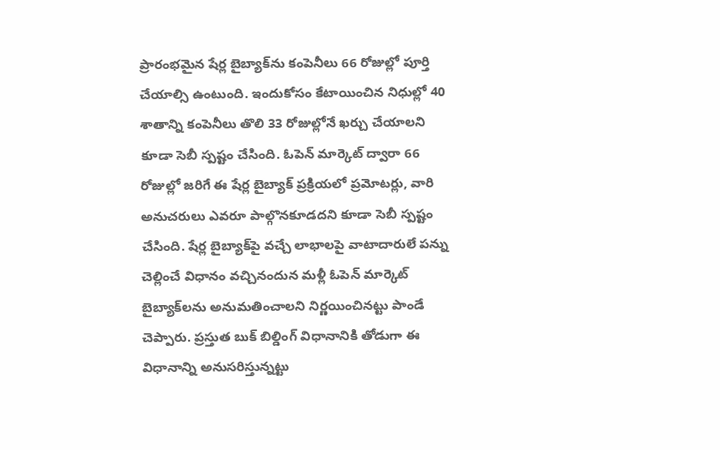ప్రారంభమైన షేర్ల బైబ్యాక్‌ను కంపెనీలు 66 రోజుల్లో పూర్తి చేయాల్సి ఉంటుంది. ఇందుకోసం కేటాయించిన నిధుల్లో 40 శాతాన్ని కంపెనీలు తొలి 33 రోజుల్లోనే ఖర్చు చేయాలని కూడా సెబీ స్పష్టం చేసింది. ఓపెన్‌ మార్కెట్‌ ద్వారా 66 రోజుల్లో జరిగే ఈ షేర్ల బైబ్యాక్‌ ప్రక్రియలో ప్రమోటర్లు, వారి అనుచరులు ఎవరూ పాల్గొనకూడదని కూడా సెబీ స్పష్టం చేసింది. షేర్ల బైబ్యాక్‌పై వచ్చే లాభాలపై వాటాదారులే పన్ను చెల్లించే విధానం వచ్చినందున మళ్లీ ఓపెన్‌ మార్కెట్‌ బైబ్యాక్‌లను అనుమతించాలని నిర్ణయించినట్టు పాండే చెప్పారు. ప్రస్తుత బుక్‌ బిల్డింగ్‌ విధానానికి తోడుగా ఈ విధానాన్ని అనుసరిస్తున్నట్టు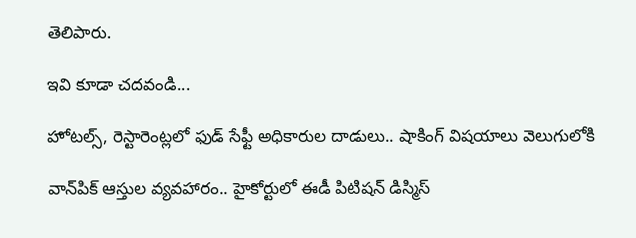తెలిపారు.

ఇవి కూడా చదవండి...

హోటల్స్, రెస్టారెంట్లలో ఫుడ్‌ సేఫ్టీ అధికారుల దాడులు.. షాకింగ్ విషయాలు వెలుగులోకి

వాన్‌‌పిక్‌ ఆస్తుల వ్యవహారం.. హైకోర్టులో ఈడీ పిటిషన్ డిస్మిస్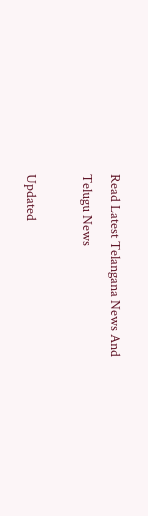Read Latest Telangana News And Telugu News

Updated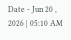Date - Jun 20 , 2026 | 05:10 AM